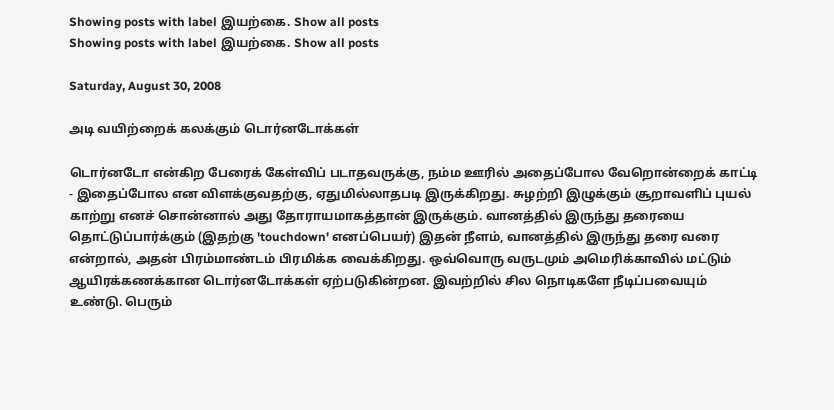Showing posts with label இயற்கை. Show all posts
Showing posts with label இயற்கை. Show all posts

Saturday, August 30, 2008

அடி வயிற்றைக் கலக்கும் டொர்னடோக்கள்

டொர்னடோ என்கிற பேரைக் கேள்விப் படாதவருக்கு, நம்ம ஊரில் அதைப்போல வேறொன்றைக் காட்டி - இதைப்போல என விளக்குவதற்கு, ஏதுமில்லாதபடி இருக்கிறது. சுழற்றி இழுக்கும் சூறாவளிப் புயல் காற்று எனச் சொன்னால் அது தோராயமாகத்தான் இருக்கும். வானத்தில் இருந்து தரையை தொட்டுப்பார்க்கும் (இதற்கு 'touchdown' எனப்பெயர்) இதன் நீளம், வானத்தில் இருந்து தரை வரை என்றால், அதன் பிரம்மாண்டம் பிரமிக்க வைக்கிறது. ஒவ்வொரு வருடமும் அமெரிக்காவில் மட்டும் ஆயிரக்கணக்கான டொர்னடோக்கள் ஏற்படுகின்றன. இவற்றில் சில நொடிகளே நீடிப்பவையும் உண்டு. பெரும்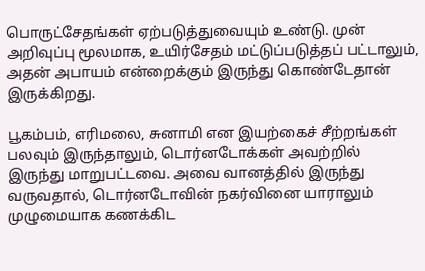பொருட்சேதங்கள் ஏற்படுத்துவையும் உண்டு. முன் அறிவுப்பு மூலமாக, உயிர்சேதம் மட்டுப்படுத்தப் பட்டாலும், அதன் அபாயம் என்றைக்கும் இருந்து கொண்டேதான் இருக்கிறது.

பூகம்பம், எரிமலை, சுனாமி என இயற்கைச் சீற்றங்கள் பலவும் இருந்தாலும், டொர்னடோக்கள் அவற்றில் இருந்து மாறுபட்டவை. அவை வானத்தில் இருந்து வருவதால், டொர்னடோவின் நகர்வினை யாராலும் முழுமையாக கணக்கிட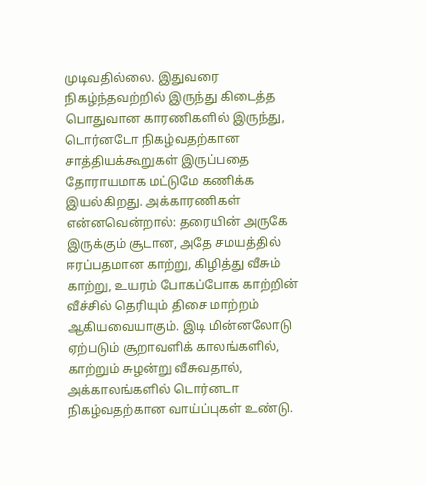முடிவதில்லை. இதுவரை நிகழ்ந்தவற்றில் இருந்து கிடைத்த பொதுவான காரணிகளில் இருந்து, டொர்னடோ நிகழ்வதற்கான சாத்தியக்கூறுகள் இருப்பதை தோராயமாக மட்டுமே கணிக்க இயல்கிறது. அக்காரணிகள் என்னவென்றால்: தரையின் அருகே இருக்கும் சூடான, அதே சமயத்தில் ஈரப்பதமான காற்று, கிழித்து வீசும் காற்று, உயரம் போகப்போக காற்றின் வீச்சில் தெரியும் திசை மாற்றம் ஆகியவையாகும். இடி மின்னலோடு ஏற்படும் சூறாவளிக் காலங்களில், காற்றும் சுழன்று வீசுவதால், அக்காலங்களில் டொர்னடா நிகழ்வதற்கான வாய்ப்புகள் உண்டு.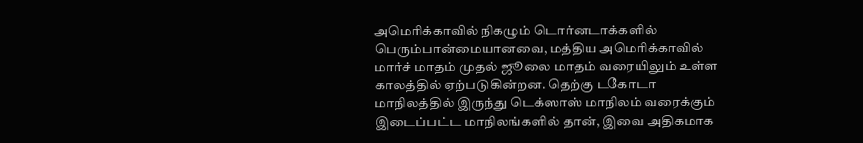அமெரிக்காவில் நிகழும் டொர்னடாக்களில் பெரும்பான்மையானவை, மத்திய அமெரிக்காவில் மார்ச் மாதம் முதல் ஜூலை மாதம் வரையிலும் உள்ள காலத்தில் ஏற்படுகின்றன. தெற்கு டகோடா மாநிலத்தில் இருந்து டெக்ஸாஸ் மாநிலம் வரைக்கும் இடைப்பட்ட மாநிலங்களில் தான், இவை அதிகமாக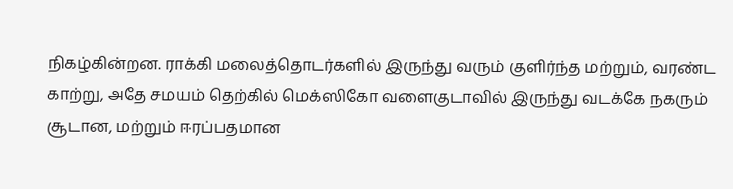நிகழ்கின்றன. ராக்கி மலைத்தொடர்களில் இருந்து வரும் குளிர்ந்த மற்றும், வரண்ட காற்று, அதே சமயம் தெற்கில் மெக்ஸிகோ வளைகுடாவில் இருந்து வடக்கே நகரும் சூடான, மற்றும் ஈரப்பதமான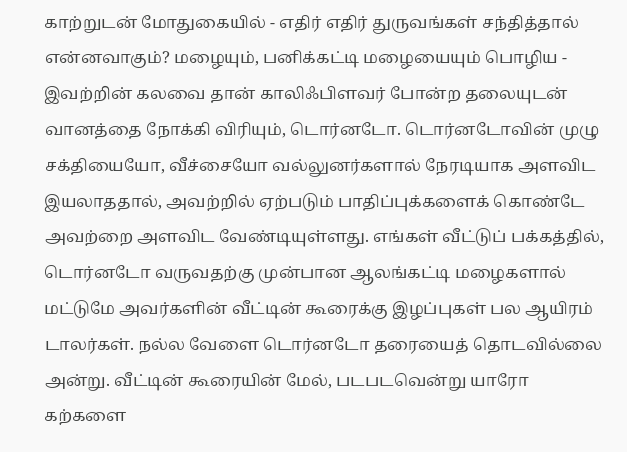காற்றுடன் மோதுகையில் - எதிர் எதிர் துருவங்கள் சந்தித்தால் என்னவாகும்? மழையும், பனிக்கட்டி மழையையும் பொழிய - இவற்றின் கலவை தான் காலிஃபிளவர் போன்ற தலையுடன் வானத்தை நோக்கி விரியும், டொர்னடோ. டொர்னடோவின் முழு சக்தியையோ, வீச்சையோ வல்லுனர்களால் நேரடியாக அளவிட இயலாததால், அவற்றில் ஏற்படும் பாதிப்புக்களைக் கொண்டே அவற்றை அளவிட வேண்டியுள்ளது. எங்கள் வீட்டுப் பக்கத்தில், டொர்னடோ வருவதற்கு முன்பான ஆலங்கட்டி மழைகளால் மட்டுமே அவர்களின் வீட்டின் கூரைக்கு இழப்புகள் பல ஆயிரம் டாலர்கள். நல்ல வேளை டொர்னடோ தரையைத் தொடவில்லை அன்று. வீட்டின் கூரையின் மேல், படபடவென்று யாரோ கற்களை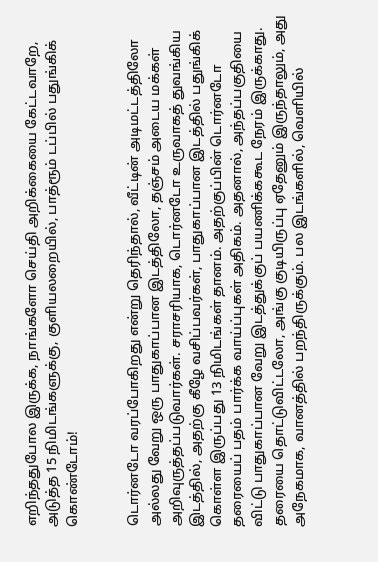எறிந்ததுபோல இருக்க, நாங்களோ செய்தி அறிக்கையை கேட்டவாறே, அடுத்த 15 நிமிடங்களுக்கு, குளியலறையில், பாத்ரூம் டப்பில் பதுங்கிக் கொண்டோம்!


டொர்னடோ வரப்போகிறது என்று தெரிந்தால், வீட்டின் அடிமட்டத்திலோ அல்லது வேறு ஒரு பாதுகாப்பான இடத்திலோ, தஞ்சம் அடைய மக்கள் அறிவுருத்தப்படுவார்கள். சராசரியாக, டொர்னடோ உருவாகத் துவங்கிய இடத்தில், அதற்கு கீழே வசிப்பவர்கள், பாதுகாப்பான இடத்தில் பதுங்கிக் கொள்ள இருப்பது 13 நிமிடங்கள் தானம். அதற்குப்பின் டொர்னடோ தரையைப் பதம் பார்க்க வாய்ப்புகள் அதிகம். அதனால், அந்தப்பகுதியை விட்டு பாதுகாப்பான வேறு இடத்துக்குப் பயணிக்ககூட நேரம் இருக்காது. தரையை தொட்டுவிட்டலோ, அங்கு குடியிருப்பு ஏதேனும் இருந்தாலும், அது அநேகமாக, வானத்தில் பறந்திருக்கும். பல இடங்களில், வெளியில்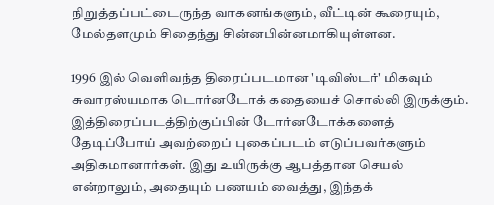நிறுத்தப்பட்டைருந்த வாகனங்களும், வீட்டின் கூரையும், மேல்தளமும் சிதைந்து சின்னபின்னமாகியுள்ளன.

1996 இல் வெளிவந்த திரைப்படமான 'டிவிஸ்டர்' மிகவும் சுவாரஸ்யமாக டொர்னடோக் கதையைச் சொல்லி இருக்கும். இத்திரைப்படத்திற்குப்பின் டோர்னடோக்களைத் தேடிப்போய் அவற்றைப் புகைப்படம் எடுப்பவர்களும் அதிகமானார்கள். இது உயிருக்கு ஆபத்தான செயல் என்றாலும், அதையும் பணயம் வைத்து, இந்தக்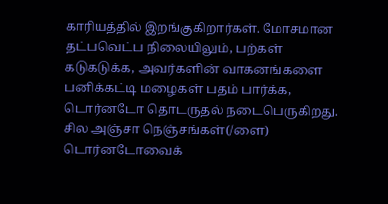காரியத்தில் இறங்குகிறார்கள். மோசமான தட்பவெட்ப நிலையிலும், பற்கள் கடுகடுக்க, அவர்களின் வாகனங்களை பனிக்கட்டி மழைகள் பதம் பார்க்க, டொர்னடோ தொடருதல் நடைபெருகிறது. சில அஞ்சா நெஞ்சங்கள்(/ளை) டொர்னடோவைக்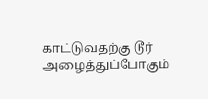காட்டுவதற்கு டூர் அழைத்துப்போகும்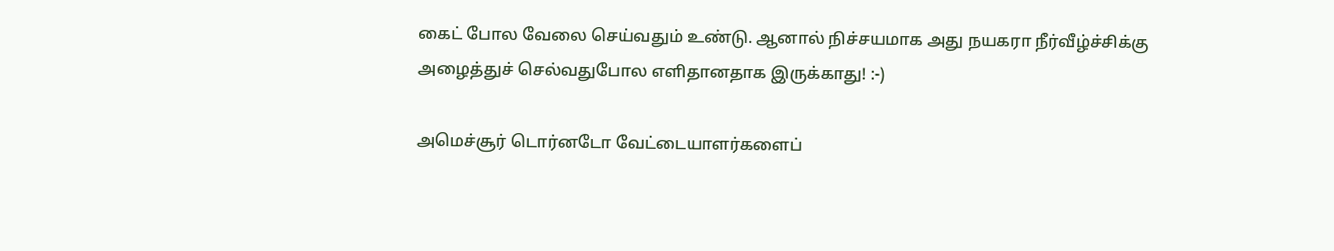கைட் போல வேலை செய்வதும் உண்டு. ஆனால் நிச்சயமாக அது நயகரா நீர்வீழ்ச்சிக்கு அழைத்துச் செல்வதுபோல எளிதானதாக இருக்காது! :-)

அமெச்சூர் டொர்னடோ வேட்டையாளர்களைப்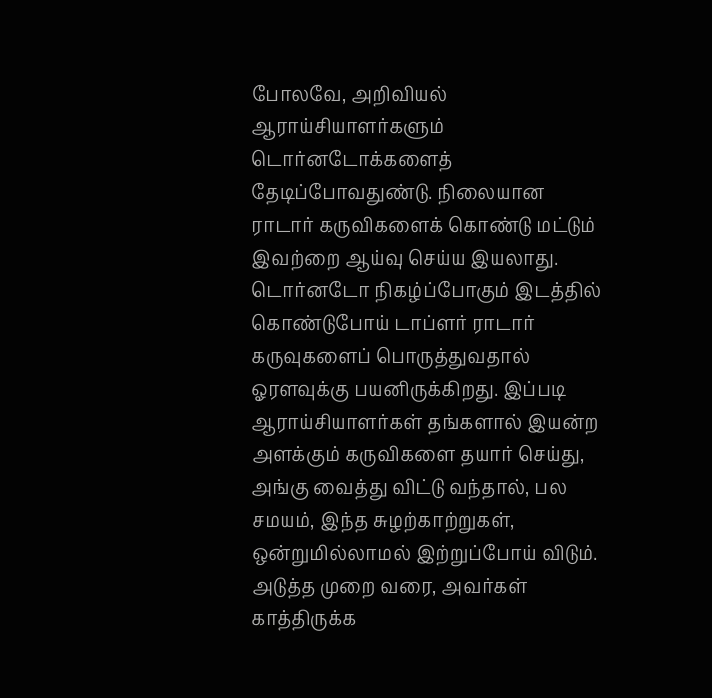போலவே, அறிவியல் ஆராய்சியாளர்களும் டொர்னடோக்களைத் தேடிப்போவதுண்டு. நிலையான ராடார் கருவிகளைக் கொண்டு மட்டும் இவற்றை ஆய்வு செய்ய இயலாது. டொர்னடோ நிகழ்ப்போகும் இடத்தில் கொண்டுபோய் டாப்ளர் ராடார் கருவுகளைப் பொருத்துவதால் ஓரளவுக்கு பயனிருக்கிறது. இப்படி ஆராய்சியாளர்கள் தங்களால் இயன்ற அளக்கும் கருவிகளை தயார் செய்து, அங்கு வைத்து விட்டு வந்தால், பல சமயம், இந்த சுழற்காற்றுகள், ஒன்றுமில்லாமல் இற்றுப்போய் விடும். அடுத்த முறை வரை, அவர்கள் காத்திருக்க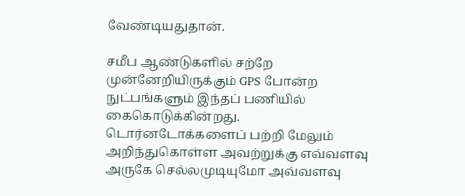வேண்டியதுதான்.

சமீப ஆண்டுகளில் சற்றே முன்னேறியிருக்கும் GPS போன்ற நுட்பங்களும் இந்தப் பணியில் கைகொடுக்கின்றது. டொர்னடோக்களைப் பற்றி மேலும் அறிந்துகொள்ள அவற்றுக்கு எவ்வளவு அருகே செல்லமுடியுமோ அவ்வளவு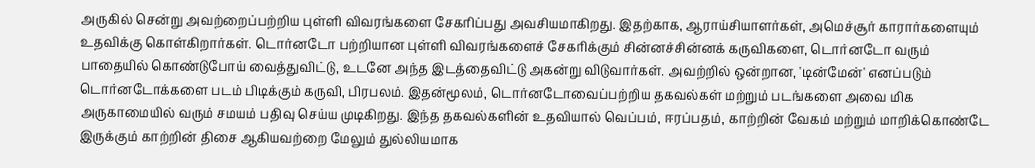அருகில் சென்று அவற்றைப்பற்றிய புள்ளி விவரங்களை சேகரிப்பது அவசியமாகிறது. இதற்காக, ஆராய்சியாளர்கள், அமெச்சூர் காரார்களையும் உதவிக்கு கொள்கிறார்கள். டொர்னடோ பற்றியான புள்ளி விவரங்களைச் சேகரிக்கும் சின்னச்சின்னக் கருவிகளை, டொர்னடோ வரும் பாதையில் கொண்டுபோய் வைத்துவிட்டு, உடனே அந்த இடத்தைவிட்டு அகன்று விடுவார்கள். அவற்றில் ஒன்றான, 'டின்மேன்' எனப்படும் டொர்னடோக்களை படம் பிடிக்கும் கருவி, பிரபலம். இதன்மூலம், டொர்னடோவைப்பற்றிய தகவல்கள் மற்றும் படங்களை அவை மிக அருகாமையில் வரும் சமயம் பதிவு செய்ய முடிகிறது. இந்த தகவல்களின் உதவியால் வெப்பம், ஈரப்பதம், காற்றின் வேகம் மற்றும் மாறிக்கொண்டே இருக்கும் காற்றின் திசை ஆகியவற்றை மேலும் துல்லியமாக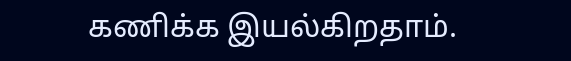கணிக்க இயல்கிறதாம்.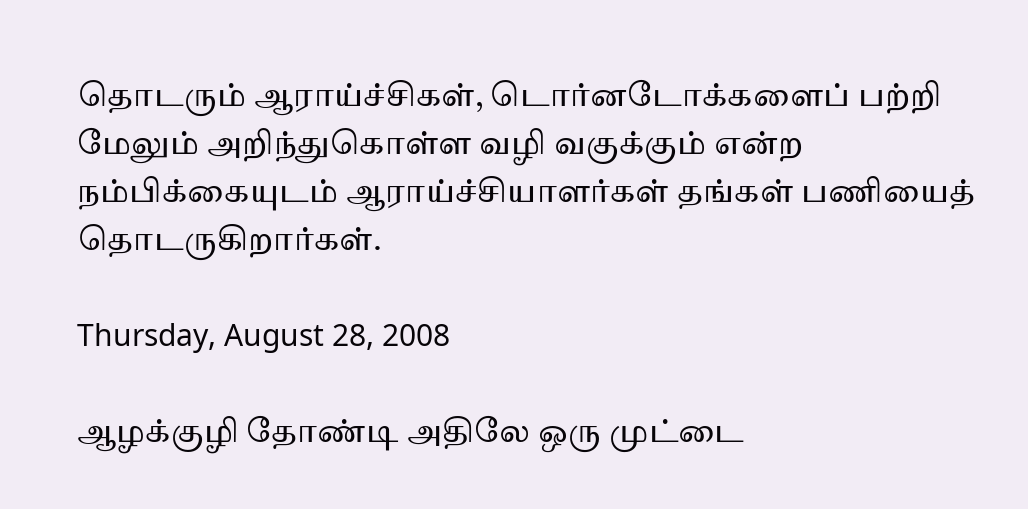தொடரும் ஆராய்ச்சிகள், டொர்னடோக்களைப் பற்றி மேலும் அறிந்துகொள்ள வழி வகுக்கும் என்ற நம்பிக்கையுடம் ஆராய்ச்சியாளர்கள் தங்கள் பணியைத் தொடருகிறார்கள்.

Thursday, August 28, 2008

ஆழக்குழி தோண்டி அதிலே ஒரு முட்டை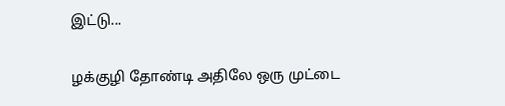இட்டு...

ழக்குழி தோண்டி அதிலே ஒரு முட்டை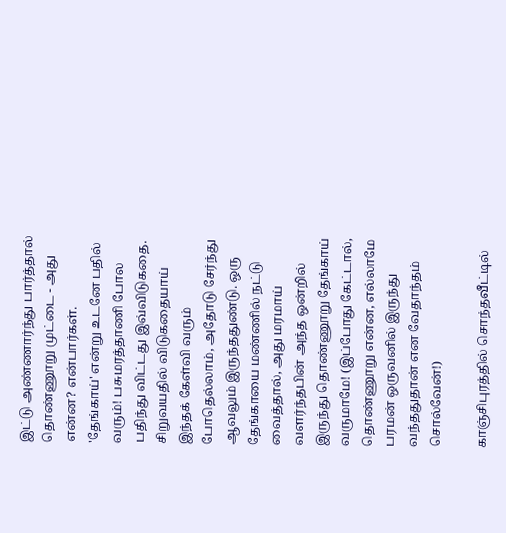இட்டு அண்ணார்ந்து பார்த்தால் தொண்ணூறு முட்டை - அது என்ன? என்பார்கள்.
'தேங்காய்' என்று உடனே பதில் வரும்! பசுமரத்தாணி போல பதிந்து விட்டது இவ்விடுகதை. சிறுவயதில் விடுகதையாய் இந்தக் கேள்வி வரும் போதெல்லாம், அதோடு சேர்ந்து ஆவலும் இருந்ததுண்டு. ஒரு தேங்காயை மண்ணில் நட்டு வைத்தால், அது மரமாய் வளர்ந்தபின் அந்த ஒன்றில் இருந்து தொண்ணூறு தேங்காய் வருமாமே! (இப்போது கேட்டால், தொண்ணூறு என்ன, எல்லாமே பரமன் ஒருவனில் இருந்து வந்ததுதான் என வேதாந்தம் சொல்வேன்!)

காஞ்சிபுரத்தில் சொந்தவீட்டில்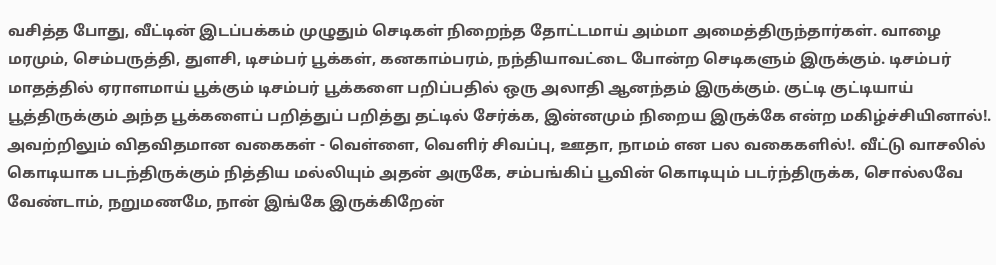வசித்த போது, வீட்டின் இடப்பக்கம் முழுதும் செடிகள் நிறைந்த தோட்டமாய் அம்மா அமைத்திருந்தார்கள். வாழை மரமும், செம்பருத்தி, துளசி, டிசம்பர் பூக்கள், கனகாம்பரம், நந்தியாவட்டை போன்ற செடிகளும் இருக்கும். டிசம்பர் மாதத்தில் ஏராளமாய் பூக்கும் டிசம்பர் பூக்களை பறிப்பதில் ஒரு அலாதி ஆனந்தம் இருக்கும். குட்டி குட்டியாய் பூத்திருக்கும் அந்த பூக்களைப் பறித்துப் பறித்து தட்டில் சேர்க்க, இன்னமும் நிறைய இருக்கே என்ற மகிழ்ச்சியினால்!. அவற்றிலும் விதவிதமான வகைகள் - வெள்ளை, வெளிர் சிவப்பு, ஊதா, நாமம் என பல வகைகளில்!. வீட்டு வாசலில் கொடியாக படந்திருக்கும் நித்திய மல்லியும் அதன் அருகே, சம்பங்கிப் பூவின் கொடியும் படர்ந்திருக்க, சொல்லவே வேண்டாம், நறுமணமே, நான் இங்கே இருக்கிறேன்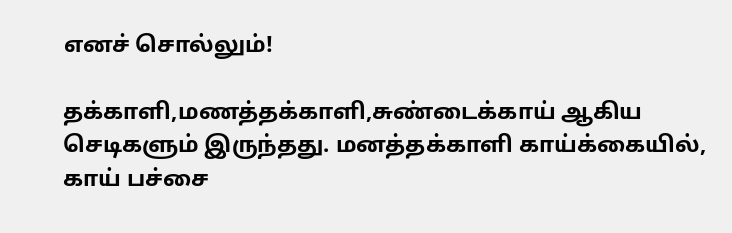எனச் சொல்லும்!

தக்காளி,மணத்தக்காளி,சுண்டைக்காய் ஆகிய செடிகளும் இருந்தது. மனத்தக்காளி காய்க்கையில், காய் பச்சை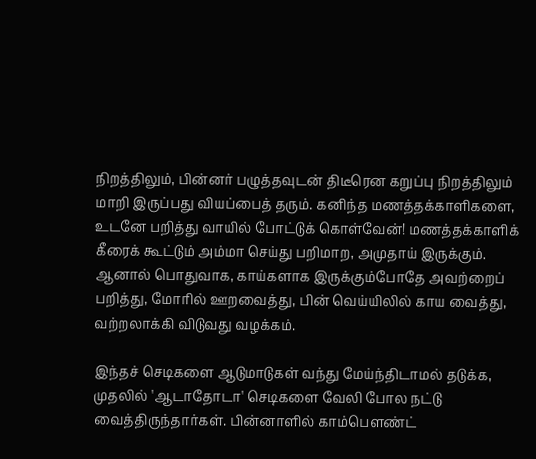நிறத்திலும், பின்னர் பழுத்தவுடன் திடீரென கறுப்பு நிறத்திலும் மாறி இருப்பது வியப்பைத் தரும். கனிந்த மணத்தக்காளிகளை, உடனே பறித்து வாயில் போட்டுக் கொள்வேன்! மணத்தக்காளிக் கீரைக் கூட்டும் அம்மா செய்து பறிமாற, அமுதாய் இருக்கும். ஆனால் பொதுவாக, காய்களாக இருக்கும்போதே அவற்றைப் பறித்து, மோரில் ஊறவைத்து, பின் வெய்யிலில் காய வைத்து, வற்றலாக்கி விடுவது வழக்கம்.

இந்தச் செடிகளை ஆடுமாடுகள் வந்து மேய்ந்திடாமல் தடுக்க, முதலில் 'ஆடாதோடா' செடிகளை வேலி போல நட்டு வைத்திருந்தார்கள். பின்னாளில் காம்பௌண்ட்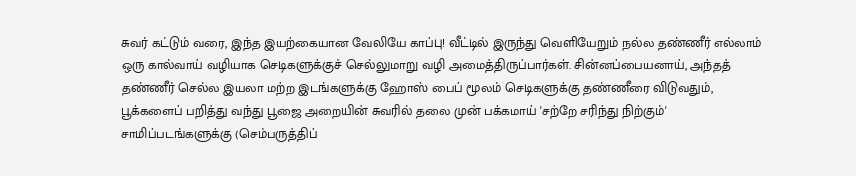சுவர் கட்டும் வரை, இந்த இயற்கையான வேலியே காப்பு! வீட்டில் இருந்து வெளியேறும் நல்ல தண்ணீர் எல்லாம் ஒரு கால்வாய் வழியாக செடிகளுக்குச் செல்லுமாறு வழி அமைத்திருப்பார்கள். சின்னப்பையனாய், அந்தத் தண்ணீர் செல்ல இயலா மற்ற இடங்களுக்கு ஹோஸ் பைப் மூலம் செடிகளுக்கு தண்ணீரை விடுவதும், பூக்களைப் பறித்து வந்து பூஜை அறையின் சுவரில் தலை முன் பக்கமாய் 'சற்றே சரிந்து நிற்கும்' சாமிப்படங்களுக்கு (செம்பருத்திப்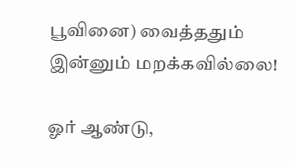பூவினை) வைத்ததும் இன்னும் மறக்கவில்லை!

ஓர் ஆண்டு,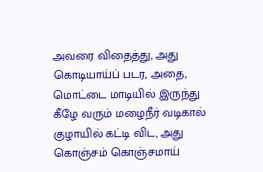அவரை விதைத்து, அது கொடியாய்ப் படர, அதை, மொட்டை மாடியில் இருந்து கீழே வரும் மழைநீர் வடிகால் குழாயில் கட்டி விட, அது கொஞ்சம் கொஞ்சமாய்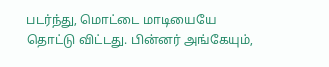படர்ந்து, மொட்டை மாடியையே தொட்டு விட்டது. பின்னர் அங்கேயும்,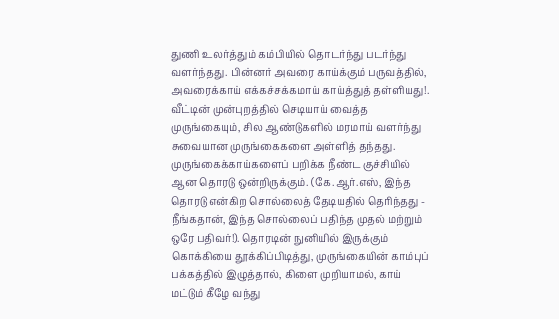துணி உலர்த்தும் கம்பியில் தொடர்ந்து படர்ந்து வளர்ந்தது. பின்னர் அவரை காய்க்கும் பருவத்தில், அவரைக்காய் எக்கச்சக்கமாய் காய்த்துத் தள்ளியது!. வீட்டின் முன்புறத்தில் செடியாய் வைத்த முருங்கையும், சில ஆண்டுகளில் மரமாய் வளர்ந்து சுவையான முருங்கைகளை அள்ளித் தந்தது. முருங்கைக்காய்களைப் பறிக்க நீண்ட குச்சியில் ஆன தொரடு ஒன்றிருக்கும். (கே.ஆர்.எஸ், இந்த தொரடு என்கிற சொல்லைத் தேடியதில் தெரிந்தது - நீங்கதான், இந்த சொல்லைப் பதிந்த முதல் மற்றும் ஒரே பதிவர்!). தொரடின் நுனியில் இருக்கும் கொக்கியை தூக்கிப்பிடித்து, முருங்கையின் காம்புப் பக்கத்தில் இழுத்தால், கிளை முறியாமல், காய் மட்டும் கீழே வந்து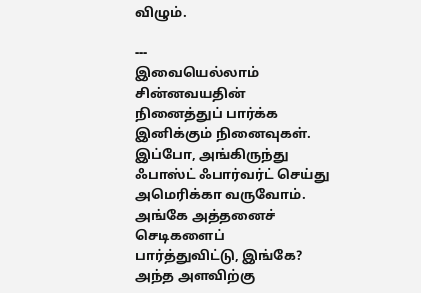விழும்.

---
இவையெல்லாம் சின்னவயதின் நினைத்துப் பார்க்க இனிக்கும் நினைவுகள். இப்போ, அங்கிருந்து ஃபாஸ்ட் ஃபார்வர்ட் செய்து அமெரிக்கா வருவோம். அங்கே அத்தனைச் செடிகளைப் பார்த்துவிட்டு, இங்கே?
அந்த அளவிற்கு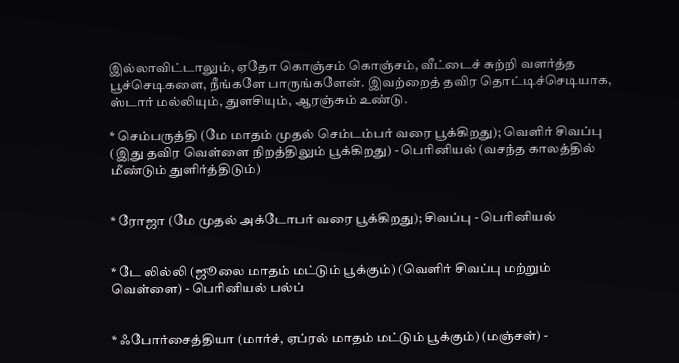இல்லாவிட்டாலும், ஏதோ கொஞ்சம் கொஞ்சம், வீட்டைச் சுற்றி வளர்த்த பூச்செடிகளை, நீங்களே பாருங்களேன். இவற்றைத் தவிர தொட்டிச்செடியாக, ஸ்டார் மல்லியும், துளசியும், ஆரஞ்சும் உண்டு.

* செம்பருத்தி (மே மாதம் முதல் செம்டம்பர் வரை பூக்கிறது); வெளிர் சிவப்பு (இது தவிர வெள்ளை நிறத்திலும் பூக்கிறது) - பெரினியல் (வசந்த காலத்தில் மீண்டும் துளிர்த்திடும்)


* ரோஜா (மே முதல் அக்டோபர் வரை பூக்கிறது); சிவப்பு - பெரினியல்


* டே லில்லி (ஜூலை மாதம் மட்டும் பூக்கும்) (வெளிர் சிவப்பு மற்றும் வெள்ளை) - பெரினியல் பல்ப்


* ஃபோர்சைத்தியா (மார்ச், ஏப்ரல் மாதம் மட்டும் பூக்கும்) (மஞ்சள்) -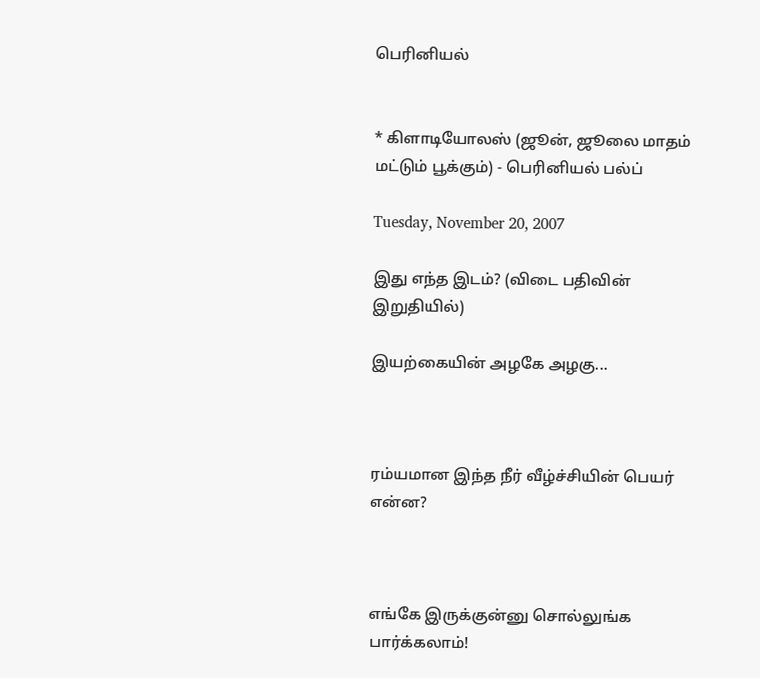பெரினியல்


* கிளாடியோலஸ் (ஜூன், ஜூலை மாதம் மட்டும் பூக்கும்) - பெரினியல் பல்ப்

Tuesday, November 20, 2007

இது எந்த இடம்? (விடை பதிவின் இறுதியில்)

இயற்கையின் அழகே அழகு...



ரம்யமான இந்த நீர் வீழ்ச்சியின் பெயர் என்ன?



எங்கே இருக்குன்னு சொல்லுங்க பார்க்கலாம்!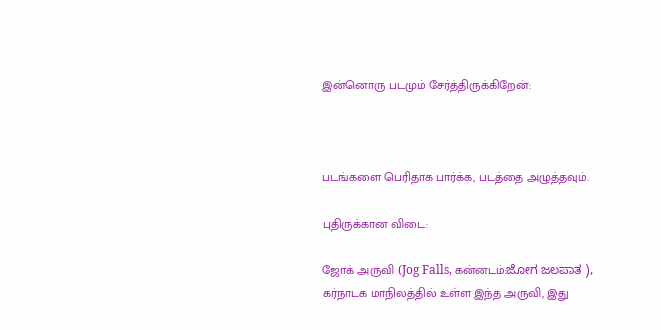இன்னொரு படமும் சேர்த்திருக்கிறேன்:



படங்களை பெரிதாக பார்க்க, படத்தை அழுத்தவும்.

புதிருக்கான விடை:

ஜோக் அருவி (Jog Falls, கன்னடம்:ಜೋಗ ಜಲಪಾತ ),
கர்நாடக மாநிலத்தில் உள்ள இந்த அருவி, இது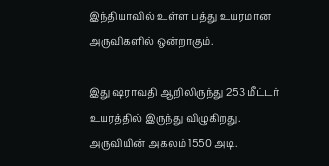இந்தியாவில் உள்ள பத்து உயரமான அருவிகளில் ஒன்றாகும்.

இது ஷராவதி ஆறிலிருந்து 253 மீட்டர் உயரத்தில் இருந்து விழுகிறது.
அருவியின் அகலம் 1550 அடி.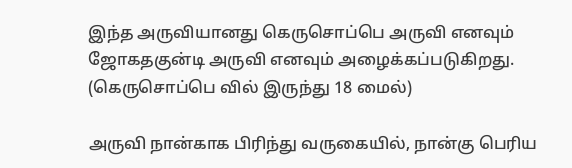இந்த அருவியானது கெருசொப்பெ அருவி எனவும் ஜோகதகுன்டி அருவி எனவும் அழைக்கப்படுகிறது. (கெருசொப்பெ வில் இருந்து 18 மைல்)

அருவி நான்காக பிரிந்து வருகையில், நான்கு பெரிய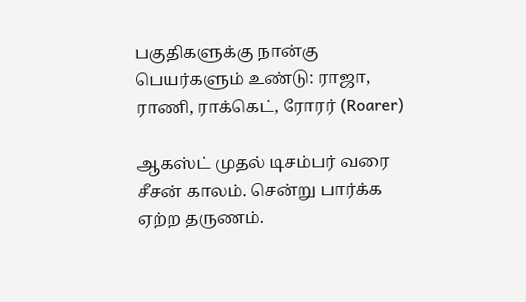பகுதிகளுக்கு நான்கு பெயர்களும் உண்டு: ராஜா, ராணி, ராக்கெட், ரோரர் (Roarer)

ஆகஸ்ட் முதல் டிசம்பர் வரை சீசன் காலம். சென்று பார்க்க ஏற்ற தருணம்.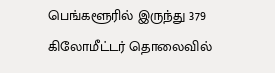பெங்களூரில் இருந்து 379 கிலோமீட்டர் தொலைவில்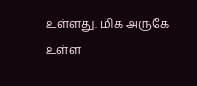உள்ளது. மிக அருகே
உள்ள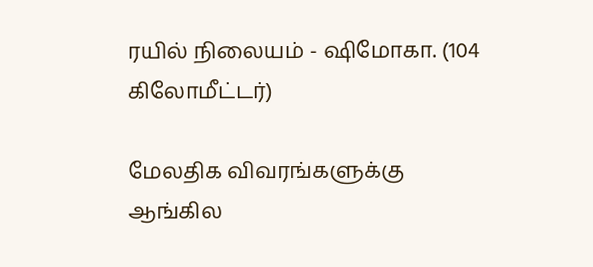ரயில் நிலையம் - ஷிமோகா. (104 கிலோமீட்டர்)

மேலதிக விவரங்களுக்கு
ஆங்கில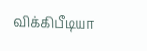விக்கிபீடியா